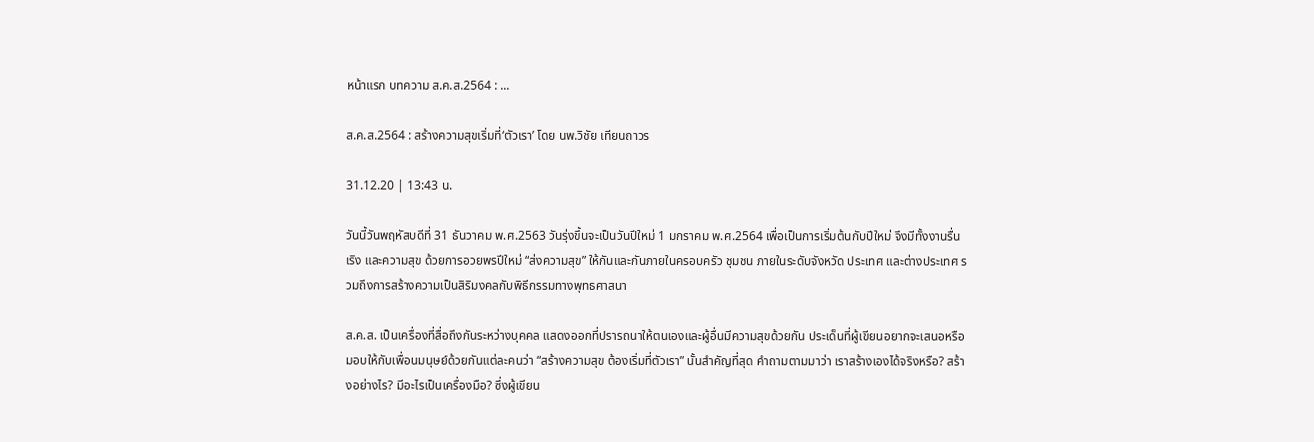หน้าแรก บทความ ส.ค.ส.2564 : ...

ส.ค.ส.2564 : สร้างความสุขเริ่มที่‘ตัวเรา’ โดย นพ.วิชัย เทียนถาวร

31.12.20 | 13:43 น.

วันนี้วันพฤหัสบดีที่ 31 ธันวาคม พ.ศ.2563 วันรุ่งขึ้นจะเป็นวันปีใหม่ 1 มกราคม พ.ศ.2564 เพื่อเป็นการเริ่มต้นกับปีใหม่ จึงมีทั้งงานรื่นเริง และความสุข ด้วยการอวยพรปีใหม่ “ส่งความสุข” ให้กันและกันภายในครอบครัว ชุมชน ภายในระดับจังหวัด ประเทศ และต่างประเทศ รวมถึงการสร้างความเป็นสิริมงคลกับพิธีกรรมทางพุทธศาสนา

ส.ค.ส. เป็นเครื่องที่สื่อถึงกันระหว่างบุคคล แสดงออกที่ปรารถนาให้ตนเองและผู้อื่นมีความสุขด้วยกัน ประเด็นที่ผู้เขียนอยากจะเสนอหรือมอบให้กับเพื่อนมนุษย์ด้วยกันแต่ละคนว่า “สร้างความสุข ต้องเริ่มที่ตัวเรา” นั้นสำคัญที่สุด คำถามตามมาว่า เราสร้างเองได้จริงหรือ? สร้างอย่างไร? มีอะไรเป็นเครื่องมือ? ซึ่งผู้เขียน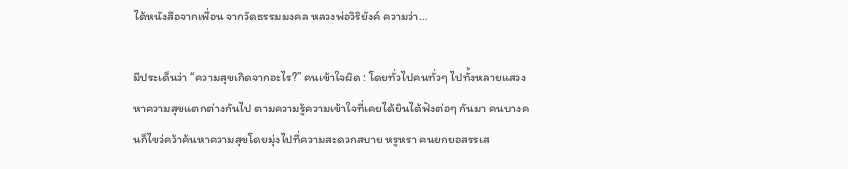ได้หนังสือจากเพื่อน จากวัดธรรมมงคล หลวงพ่อวิริยังค์ ความว่า…

มีประเด็นว่า “ความสุขเกิดจากอะไร?” คนเข้าใจผิด : โดยทั่วไปคนทั่วๆ ไปทั้งหลายแสวงหาความสุขแตกต่างกันไป ตามความรู้ความเข้าใจที่เคยได้ยินได้ฟังต่อๆ กันมา คนบางคนก็ไขว่คว้าค้นหาความสุขโดยมุ่งไปที่ความสะดวกสบาย หรูหรา คนยกยอสรรเส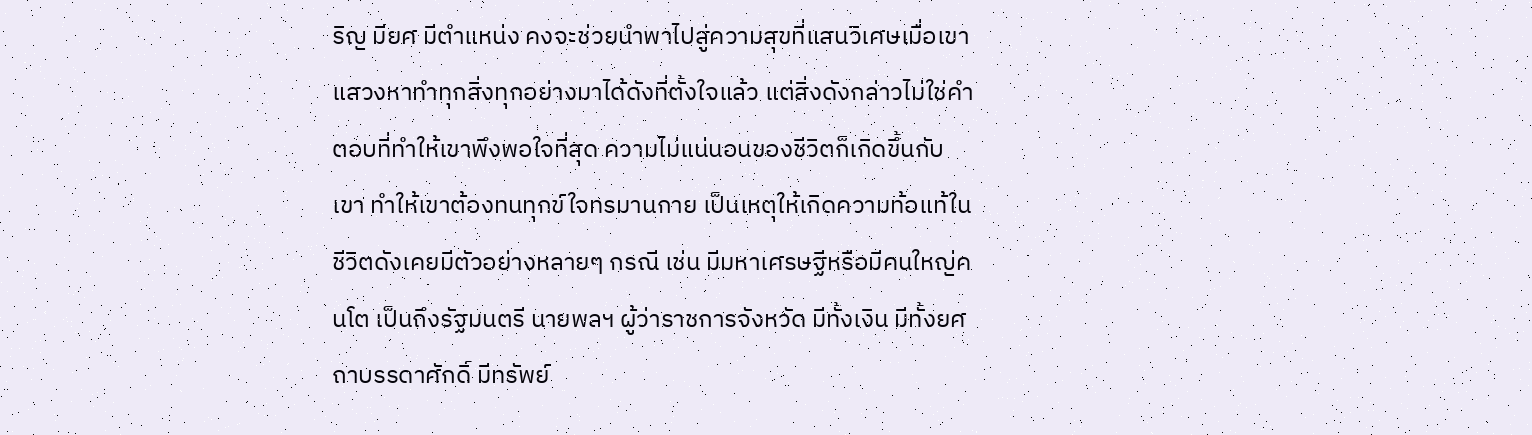ริญ มียศ มีตำแหน่ง คงจะช่วยนำพาไปสู่ความสุขที่แสนวิเศษเมื่อเขาแสวงหาทำทุกสิ่งทุกอย่างมาได้ดังที่ตั้งใจแล้ว แต่สิ่งดังกล่าวไม่ใช่คำตอบที่ทำให้เขาพึงพอใจที่สุด ความไม่แน่นอนของชีวิตก็เกิดขึ้นกับเขา ทำให้เขาต้องทนทุกข์ใจทรมานกาย เป็นเหตุให้เกิดความท้อแท้ในชีวิตดังเคยมีตัวอย่างหลายๆ กรณี เช่น มีมหาเศรษฐีหรือมีคนใหญ่คนโต เป็นถึงรัฐมนตรี นายพลฯ ผู้ว่าราชการจังหวัด มีทั้งเงิน มีทั้งยศถาบรรดาศักดิ์ มีทรัพย์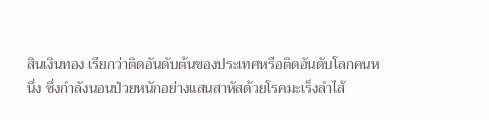สินเงินทอง เรียกว่าติดอันดับต้นของประเทศหรือติดอันดับโลกคนหนึ่ง ซึ่งกำลังนอนป่วยหนักอย่างแสนสาหัสด้วยโรคมะเร็งลำไส้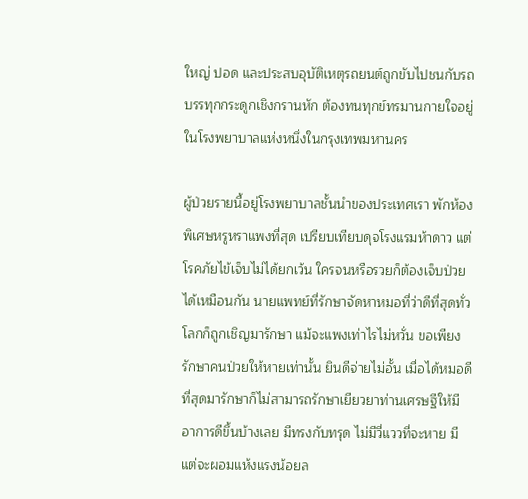ใหญ่ ปอด และประสบอุบัติเหตุรถยนต์ถูกขับไปชนกับรถบรรทุกกระดูกเชิงกรานหัก ต้องทนทุกข์ทรมานกายใจอยู่ในโรงพยาบาลแห่งหนึ่งในกรุงเทพมหานคร

ผู้ป่วยรายนี้อยู่โรงพยาบาลชั้นนำของประเทศเรา พักห้องพิเศษหรูหราแพงที่สุด เปรียบเทียบดุจโรงแรมห้าดาว แต่โรคภัยไข้เจ็บไม่ได้ยกเว้น ใครจนหรือรวยก็ต้องเจ็บป่วยได้เหมือนกัน นายแพทย์ที่รักษาจัดหาหมอที่ว่าดีที่สุดทั่วโลกก็ถูกเชิญมารักษา แม้จะแพงเท่าไรไม่หวั่น ขอเพียงรักษาคนป่วยให้หายเท่านั้น ยินดีจ่ายไม่อั้น เมื่อได้หมอดีที่สุดมารักษาก็ไม่สามารถรักษาเยียวยาท่านเศรษฐีให้มีอาการดีขึ้นบ้างเลย มีทรงกับทรุด ไม่มีวี่แววที่จะหาย มีแต่จะผอมแห้งแรงน้อยล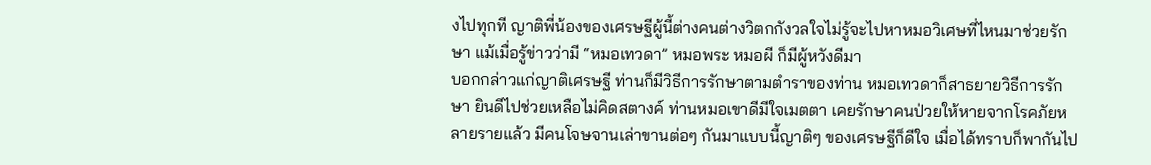งไปทุกที ญาติพี่น้องของเศรษฐีผู้นี้ต่างคนต่างวิตกกังวลใจไม่รู้จะไปหาหมอวิเศษที่ไหนมาช่วยรักษา แม้เมื่อรู้ข่าวว่ามี “หมอเทวดา” หมอพระ หมอผี ก็มีผู้หวังดีมา
บอกกล่าวแก่ญาติเศรษฐี ท่านก็มีวิธีการรักษาตามตำราของท่าน หมอเทวดาก็สาธยายวิธีการรักษา ยินดีไปช่วยเหลือไม่คิดสตางค์ ท่านหมอเขาดีมีใจเมตตา เคยรักษาคนป่วยให้หายจากโรคภัยหลายรายแล้ว มีคนโจษจานเล่าขานต่อๆ กันมาแบบนี้ญาติๆ ของเศรษฐีก็ดีใจ เมื่อได้ทราบก็พากันไป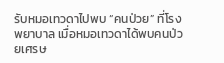รับหมอเทวดาไปพบ “คนป่วย” ที่โรงพยาบาล เมื่อหมอเทวดาได้พบคนป่วยเศรษ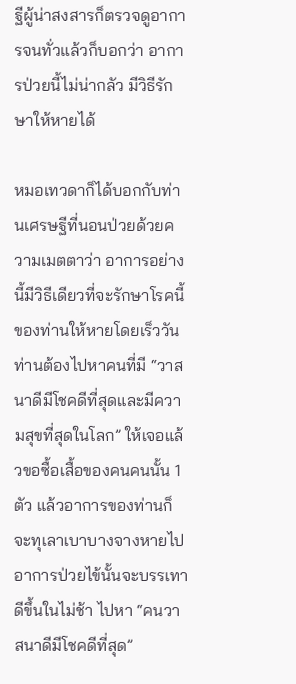ฐีผู้น่าสงสารก็ตรวจดูอาการจนทั่วแล้วก็บอกว่า อาการป่วยนี้ไม่น่ากลัว มีวิธีรักษาให้หายได้

หมอเทวดาก็ได้บอกกับท่านเศรษฐีที่นอนป่วยด้วยความเมตตาว่า อาการอย่างนี้มีวิธีเดียวที่จะรักษาโรคนี้ของท่านให้หายโดยเร็ววัน ท่านต้องไปหาคนที่มี “วาสนาดีมีโชคดีที่สุดและมีความสุขที่สุดในโลก” ให้เจอแล้วขอซื้อเสื้อของคนคนนั้น 1 ตัว แล้วอาการของท่านก็จะทุเลาเบาบางจางหายไป อาการป่วยไข้นั้นจะบรรเทาดีขึ้นในไม่ช้า ไปหา “คนวาสนาดีมีโชคดีที่สุด”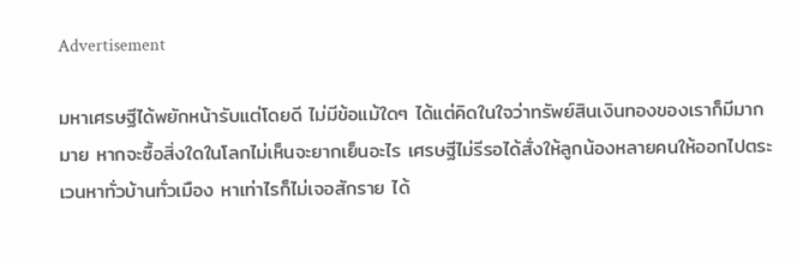Advertisement

มหาเศรษฐีได้พยักหน้ารับแต่โดยดี ไม่มีข้อแม้ใดๆ ได้แต่คิดในใจว่าทรัพย์สินเงินทองของเราก็มีมากมาย หากจะซื้อสิ่งใดในโลกไม่เห็นจะยากเย็นอะไร เศรษฐีไม่รีรอได้สั่งให้ลูกน้องหลายคนให้ออกไปตระเวนหาทั่วบ้านทั่วเมือง หาเท่าไรก็ไม่เจอสักราย ได้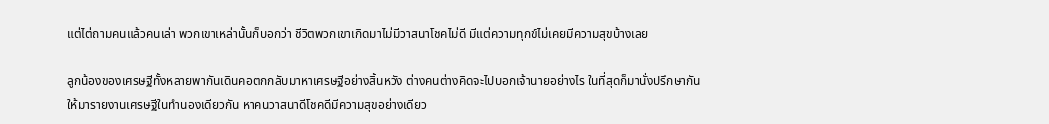แต่ไต่ถามคนแล้วคนเล่า พวกเขาเหล่านั้นก็บอกว่า ชีวิตพวกเขาเกิดมาไม่มีวาสนาโชคไม่ดี มีแต่ความทุกข์ไม่เคยมีความสุขบ้างเลย

ลูกน้องของเศรษฐีทั้งหลายพากันเดินคอตกกลับมาหาเศรษฐีอย่างสิ้นหวัง ต่างคนต่างคิดจะไปบอกเจ้านายอย่างไร ในที่สุดก็มานั่งปรึกษากันให้มารายงานเศรษฐีในทำนองเดียวกัน หาคนวาสนาดีโชคดีมีความสุขอย่างเดียว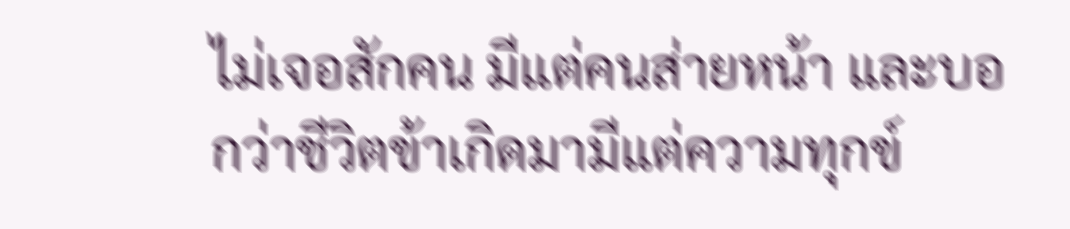ไม่เจอสักคน มีแต่คนส่ายหน้า และบอกว่าชีวิตข้าเกิดมามีแต่ความทุกข์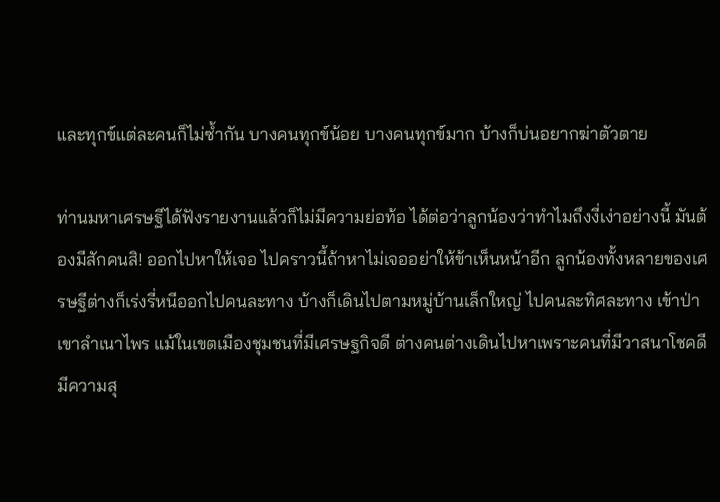และทุกข์แต่ละคนก็ไม่ซ้ำกัน บางคนทุกข์น้อย บางคนทุกข์มาก บ้างก็บ่นอยากฆ่าตัวตาย

ท่านมหาเศรษฐีได้ฟังรายงานแล้วก็ไม่มีความย่อท้อ ได้ต่อว่าลูกน้องว่าทำไมถึงงี่เง่าอย่างนี้ มันต้องมีสักคนสิ! ออกไปหาให้เจอ ไปคราวนี้ถ้าหาไม่เจออย่าให้ข้าเห็นหน้าอีก ลูกน้องทั้งหลายของเศรษฐีต่างก็เร่งรี่หนีออกไปคนละทาง บ้างก็เดินไปตามหมู่บ้านเล็กใหญ่ ไปคนละทิศละทาง เข้าป่าเขาลำเนาไพร แม้ในเขตเมืองชุมชนที่มีเศรษฐกิจดี ต่างคนต่างเดินไปหาเพราะคนที่มีวาสนาโชคดีมีความสุ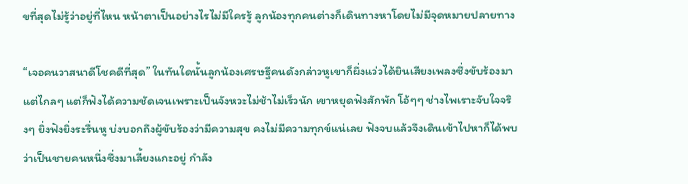ขที่สุดไม่รู้ว่าอยู่ที่ไหน หน้าตาเป็นอย่างไรไม่มีใครรู้ ลูกน้องทุกคนต่างก็เดินทางหาโดยไม่มีจุดหมายปลายทาง

“เจอคนวาสนาดีโชคดีที่สุด” ในทันใดนั้นลูกน้องเศรษฐีคนดังกล่าวหูเขาก็ผึ่งแว่วได้ยินเสียงเพลงซึ่งขับร้องมาแต่ไกลๆ แต่ก็ฟังได้ความชัดเจนเพราะเป็นจังหวะไม่ช้าไม่เร็วนัก เขาหยุดฟังสักพัก โอ้ๆๆ ช่างไพเราะจับใจจริงๆ ยิ่งฟังยิ่งระรื่นหู บ่งบอกถึงผู้ขับร้องว่ามีความสุข คงไม่มีความทุกข์แน่เลย ฟังจบแล้วจึงเดินเข้าไปหาก็ได้พบว่าเป็นชายคนหนึ่งซึ่งมาเลี้ยงแกะอยู่ กำลัง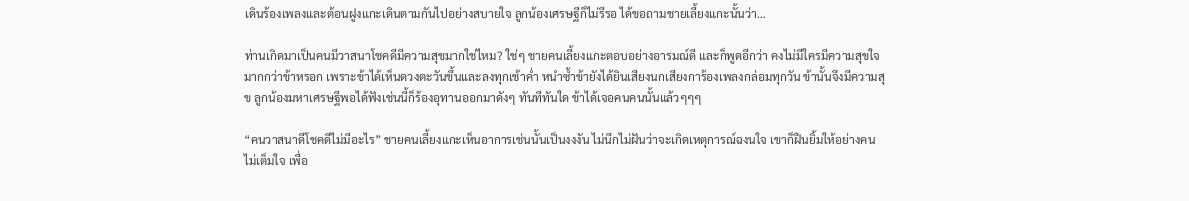เดินร้องเพลงและต้อนฝูงแกะเดินตามกันไปอย่างสบายใจ ลูกน้องเศรษฐีก็ไม่รีรอ ได้ขอถามชายเลี้ยงแกะนั้นว่า…

ท่านเกิดมาเป็นคนมีวาสนาโชคดีมีความสุขมากใช่ไหม? ใช่ๆ ชายคนเลี้ยงแกะตอบอย่างอารมณ์ดี และก็พูดอีกว่า คงไม่มีใครมีความสุขใจมากกว่าข้าหรอก เพราะข้าได้เห็นดวงตะวันขึ้นและลงทุกเช้าค่ำ หนำซ้ำข้ายังได้ยินเสียงนกเสียงการ้องเพลงกล่อมทุกวัน ข้านั้นจึงมีความสุข ลูกน้องมหาเศรษฐีพอได้ฟังเช่นนี้ก็ร้องอุทานออกมาดังๆ ทันทีทันใด ข้าได้เจอคนคนนั้นแล้วๆๆๆ

“คนวาสนาดีโชคดีไม่มีอะไร” ชายคนเลี้ยงแกะเห็นอาการเช่นนั้นเป็นงงงัน ไม่นึกไม่ฝันว่าจะเกิดเหตุการณ์ฉงนใจ เขาก็ฝืนยิ้มให้อย่างคนไม่เต็มใจ เพื่อ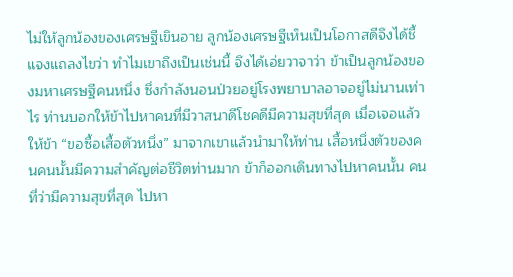ไม่ให้ลูกน้องของเศรษฐีเขินอาย ลูกน้องเศรษฐีเห็นเป็นโอกาสดีจึงได้ชี้แจงแถลงไขว่า ทำไมเขาถึงเป็นเช่นนี้ จึงได้เอ่ยวาจาว่า ข้าเป็นลูกน้องของมหาเศรษฐีคนหนึ่ง ซึ่งกำลังนอนป่วยอยู่โรงพยาบาลอาจอยู่ไม่นานเท่าไร ท่านบอกให้ข้าไปหาคนที่มีวาสนาดีโชคดีมีความสุขที่สุด เมื่อเจอแล้วให้ข้า “ขอซื้อเสื้อตัวหนึ่ง” มาจากเขาแล้วนำมาให้ท่าน เสื้อหนึ่งตัวของคนคนนั้นมีความสำคัญต่อชีวิตท่านมาก ข้าก็ออกเดินทางไปหาคนนั้น คนที่ว่ามีความสุขที่สุด ไปหา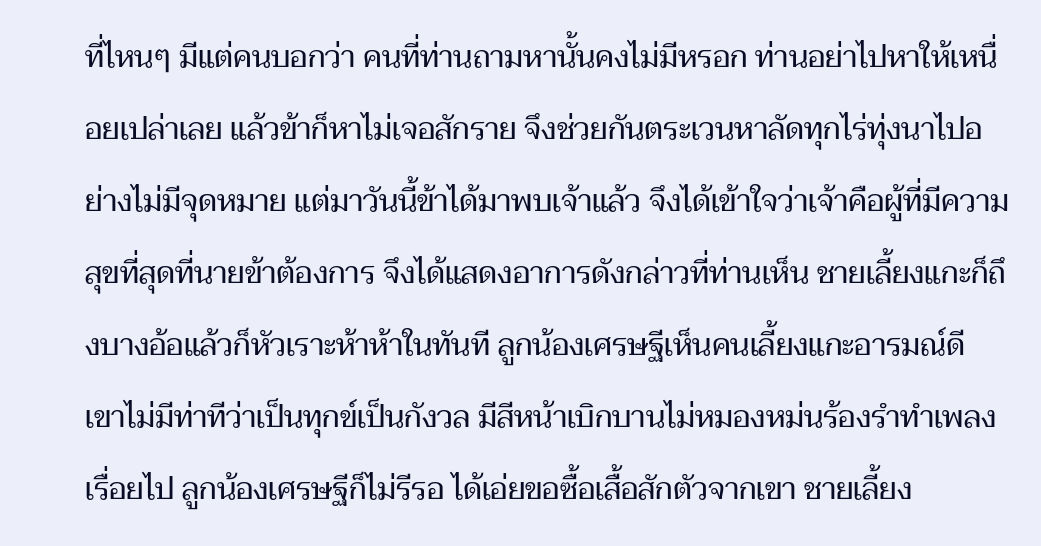ที่ไหนๆ มีแต่คนบอกว่า คนที่ท่านถามหานั้นคงไม่มีหรอก ท่านอย่าไปหาให้เหนื่อยเปล่าเลย แล้วข้าก็หาไม่เจอสักราย จึงช่วยกันตระเวนหาลัดทุกไร่ทุ่งนาไปอย่างไม่มีจุดหมาย แต่มาวันนี้ข้าได้มาพบเจ้าแล้ว จึงได้เข้าใจว่าเจ้าคือผู้ที่มีความสุขที่สุดที่นายข้าต้องการ จึงได้แสดงอาการดังกล่าวที่ท่านเห็น ชายเลี้ยงแกะก็ถึงบางอ้อแล้วก็หัวเราะห้าห้าในทันที ลูกน้องเศรษฐีเห็นคนเลี้ยงแกะอารมณ์ดี เขาไม่มีท่าทีว่าเป็นทุกข์เป็นกังวล มีสีหน้าเบิกบานไม่หมองหม่นร้องรำทำเพลงเรื่อยไป ลูกน้องเศรษฐีก็ไม่รีรอ ได้เอ่ยขอซื้อเสื้อสักตัวจากเขา ชายเลี้ยง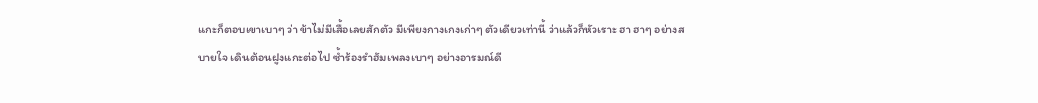แกะก็ตอบเขาเบาๆ ว่า ข้าไม่มีเสื้อเลยสักตัว มีเพียงกางเกงเก่าๆ ตัวเดียวเท่านี้ ว่าแล้วก็หัวเราะ ฮา ฮาๆ อย่างสบายใจ เดินต้อนฝูงแกะต่อไป ซ้ำร้องรำฮัมเพลงเบาๆ อย่างอารมณ์ดี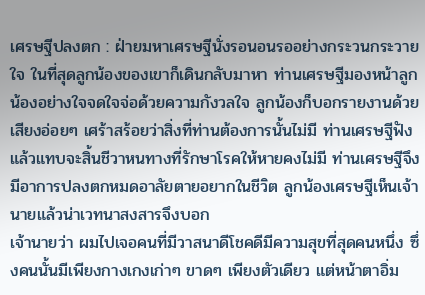เศรษฐีปลงตก : ฝ่ายมหาเศรษฐีนั่งรอนอนรออย่างกระวนกระวายใจ ในที่สุดลูกน้องของเขาก็เดินกลับมาหา ท่านเศรษฐีมองหน้าลูกน้องอย่างใจจดใจจ่อด้วยความกังวลใจ ลูกน้องก็บอกรายงานด้วยเสียงอ่อยๆ เศร้าสร้อยว่าสิ่งที่ท่านต้องการนั้นไม่มี ท่านเศรษฐีฟังแล้วแทบจะสิ้นชีวาหนทางที่รักษาโรคให้หายคงไม่มี ท่านเศรษฐีจึงมีอาการปลงตกหมดอาลัยตายอยากในชีวิต ลูกน้องเศรษฐีเห็นเจ้านายแล้วน่าเวทนาสงสารจึงบอก
เจ้านายว่า ผมไปเจอคนที่มีวาสนาดีโชคดีมีความสุขที่สุดคนหนึ่ง ซึ่งคนนั้นมีเพียงกางเกงเก่าๆ ขาดๆ เพียงตัวเดียว แต่หน้าตาอิ่ม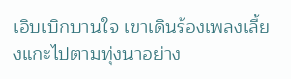เอิบเบิกบานใจ เขาเดินร้องเพลงเลี้ยงแกะไปตามทุ่งนาอย่าง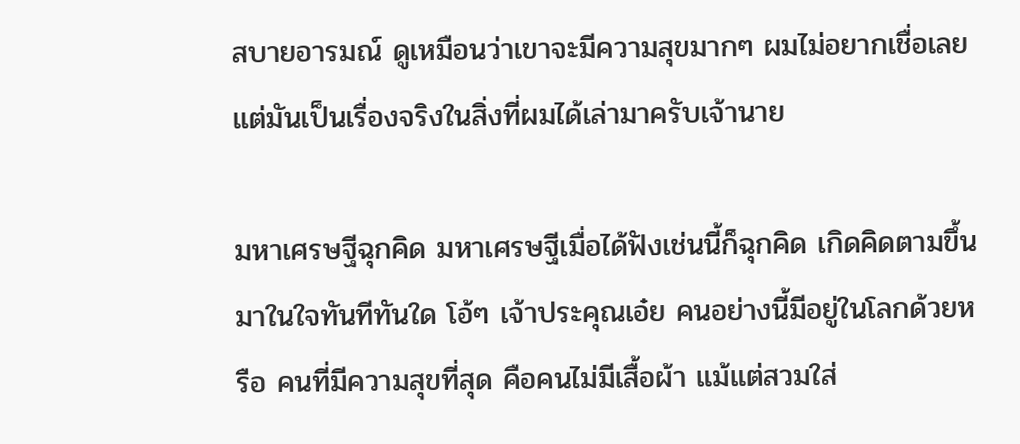สบายอารมณ์ ดูเหมือนว่าเขาจะมีความสุขมากๆ ผมไม่อยากเชื่อเลย แต่มันเป็นเรื่องจริงในสิ่งที่ผมได้เล่ามาครับเจ้านาย

มหาเศรษฐีฉุกคิด มหาเศรษฐีเมื่อได้ฟังเช่นนี้ก็ฉุกคิด เกิดคิดตามขึ้นมาในใจทันทีทันใด โอ้ๆ เจ้าประคุณเอ๋ย คนอย่างนี้มีอยู่ในโลกด้วยหรือ คนที่มีความสุขที่สุด คือคนไม่มีเสื้อผ้า แม้แต่สวมใส่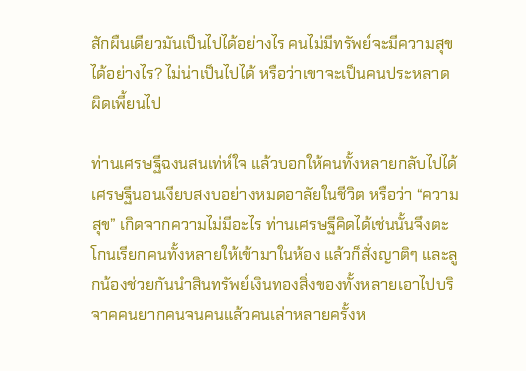สักผืนเดียวมันเป็นไปได้อย่างไร คนไม่มีทรัพย์จะมีความสุขได้อย่างไร? ไม่น่าเป็นไปได้ หรือว่าเขาจะเป็นคนประหลาดผิดเพี้ยนไป

ท่านเศรษฐีฉงนสนเท่ห์ใจ แล้วบอกให้คนทั้งหลายกลับไปได้ เศรษฐีนอนเงียบสงบอย่างหมดอาลัยในชีวิต หรือว่า “ความสุข” เกิดจากความไม่มีอะไร ท่านเศรษฐีคิดได้เช่นนั้นจึงตะโกนเรียกคนทั้งหลายให้เข้ามาในห้อง แล้วก็สั่งญาติๆ และลูกน้องช่วยกันนำสินทรัพย์เงินทองสิ่งของทั้งหลายเอาไปบริจาคคนยากคนจนคนแล้วคนเล่าหลายครั้งห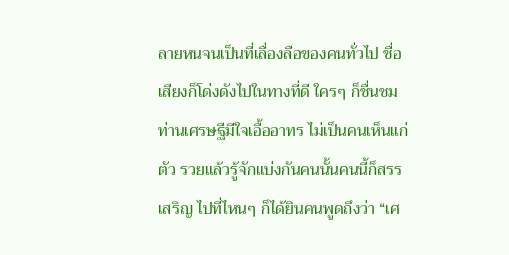ลายหนจนเป็นที่เลื่องลือของคนทั่วไป ชื่อเสียงก็โด่งดังไปในทางที่ดี ใครๆ ก็ชื่นชมท่านเศรษฐีมีใจเอื้ออาทร ไม่เป็นคนเห็นแก่ตัว รวยแล้วรู้จักแบ่งกันคนนั้นคนนี้ก็สรรเสริญ ไปที่ไหนๆ ก็ได้ยินคนพูดถึงว่า “เศ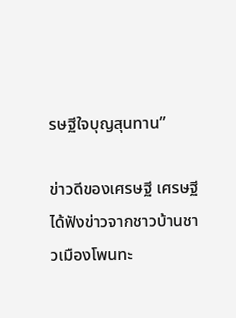รษฐีใจบุญสุนทาน”

ข่าวดีของเศรษฐี เศรษฐีได้ฟังข่าวจากชาวบ้านชาวเมืองโพนทะ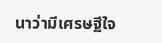นาว่ามีเศรษฐีใจ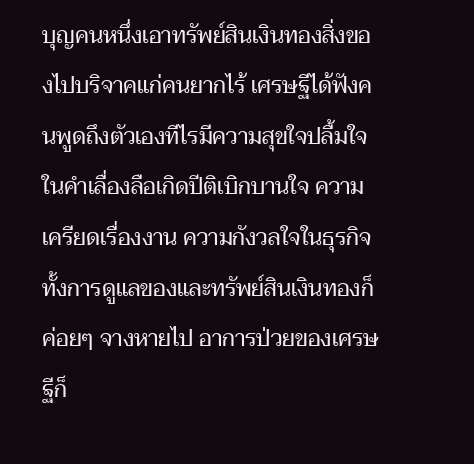บุญคนหนึ่งเอาทรัพย์สินเงินทองสิ่งของไปบริจาคแก่คนยากไร้ เศรษฐีได้ฟังคนพูดถึงตัวเองทีไรมีความสุขใจปลื้มใจในคำเลื่องลือเกิดปีติเบิกบานใจ ความเครียดเรื่องงาน ความกังวลใจในธุรกิจ ทั้งการดูแลของและทรัพย์สินเงินทองก็ค่อยๆ จางหายไป อาการป่วยของเศรษฐีก็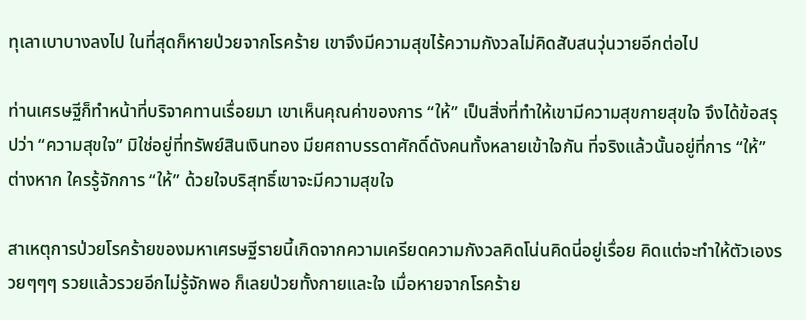ทุเลาเบาบางลงไป ในที่สุดก็หายป่วยจากโรคร้าย เขาจึงมีความสุขไร้ความกังวลไม่คิดสับสนวุ่นวายอีกต่อไป

ท่านเศรษฐีก็ทำหน้าที่บริจาคทานเรื่อยมา เขาเห็นคุณค่าของการ “ให้” เป็นสิ่งที่ทำให้เขามีความสุขกายสุขใจ จึงได้ข้อสรุปว่า “ความสุขใจ” มิใช่อยู่ที่ทรัพย์สินเงินทอง มียศถาบรรดาศักดิ์ดังคนทั้งหลายเข้าใจกัน ที่จริงแล้วนั้นอยู่ที่การ “ให้” ต่างหาก ใครรู้จักการ “ให้” ด้วยใจบริสุทธิ์เขาจะมีความสุขใจ

สาเหตุการป่วยโรคร้ายของมหาเศรษฐีรายนี้เกิดจากความเครียดความกังวลคิดโน่นคิดนี่อยู่เรื่อย คิดแต่จะทำให้ตัวเองรวยๆๆๆ รวยแล้วรวยอีกไม่รู้จักพอ ก็เลยป่วยทั้งกายและใจ เมื่อหายจากโรคร้าย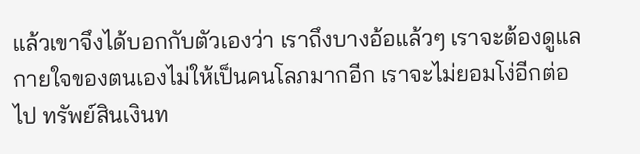แล้วเขาจึงได้บอกกับตัวเองว่า เราถึงบางอ้อแล้วๆ เราจะต้องดูแลกายใจของตนเองไม่ให้เป็นคนโลภมากอีก เราจะไม่ยอมโง่อีกต่อไป ทรัพย์สินเงินท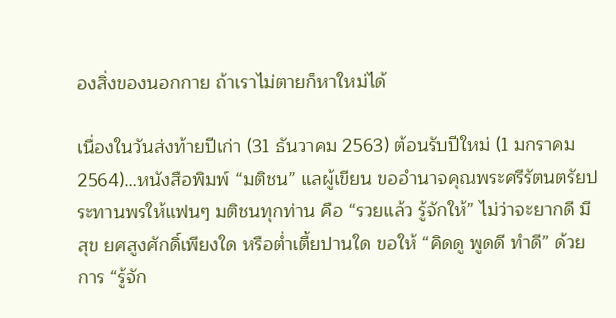องสิ่งของนอกกาย ถ้าเราไม่ตายก็หาใหม่ได้

เนื่องในวันส่งท้ายปีเก่า (31 ธันวาคม 2563) ต้อนรับปีใหม่ (1 มกราคม 2564)…หนังสือพิมพ์ “มติชน” แลผู้เขียน ขออำนาจคุณพระศรีรัตนตรัยประทานพรให้แฟนๆ มติชนทุกท่าน คือ “รวยแล้ว รู้จักให้” ไม่ว่าจะยากดี มีสุข ยศสูงศักดิ์เพียงใด หรือต่ำเตี้ยปานใด ขอให้ “คิดดู พูดดี ทำดี” ด้วยการ “รู้จัก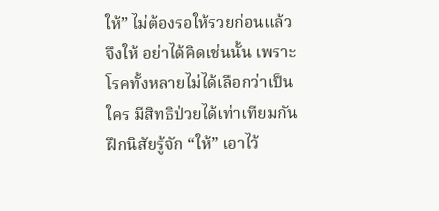ให้” ไม่ต้องรอให้รวยก่อนแล้วจึงให้ อย่าได้คิดเช่นนั้น เพราะโรคทั้งหลายไม่ได้เลือกว่าเป็นใคร มีสิทธิป่วยได้เท่าเทียมกัน ฝึกนิสัยรู้จัก “ให้” เอาไว้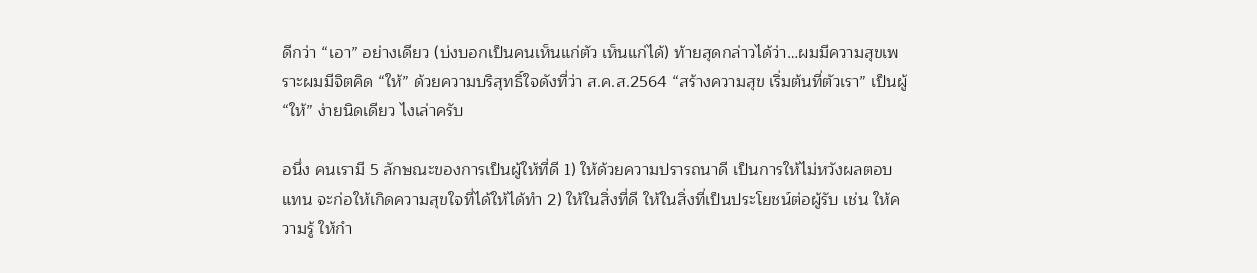ดีกว่า “เอา” อย่างเดียว (บ่งบอกเป็นคนเห็นแก่ตัว เห็นแก่ได้) ท้ายสุดกล่าวได้ว่า…ผมมีความสุขเพราะผมมีจิตคิด “ให้” ด้วยความบริสุทธิ์ใจดังที่ว่า ส.ค.ส.2564 “สร้างความสุข เริ่มต้นที่ตัวเรา” เป็นผู้ “ให้” ง่ายนิดเดียว ไงเล่าครับ

อนึ่ง คนเรามี 5 ลักษณะของการเป็นผู้ให้ที่ดี 1) ให้ด้วยความปรารถนาดี เป็นการให้ไม่หวังผลตอบแทน จะก่อให้เกิดความสุขใจที่ได้ให้ได้ทำ 2) ให้ในสิ่งที่ดี ให้ในสิ่งที่เป็นประโยชน์ต่อผู้รับ เช่น ให้ความรู้ ให้กำ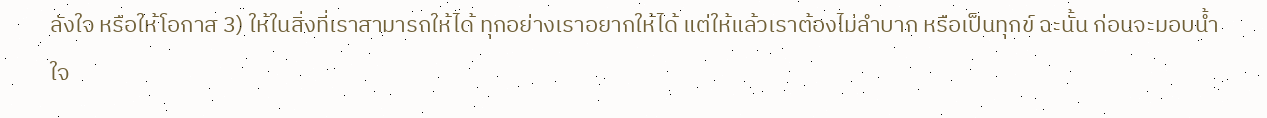ลังใจ หรือให้โอกาส 3) ให้ในสิ่งที่เราสามารถให้ได้ ทุกอย่างเราอยากให้ได้ แต่ให้แล้วเราต้องไม่ลำบาก หรือเป็นทุกข์ ฉะนั้น ก่อนจะมอบน้ำใจ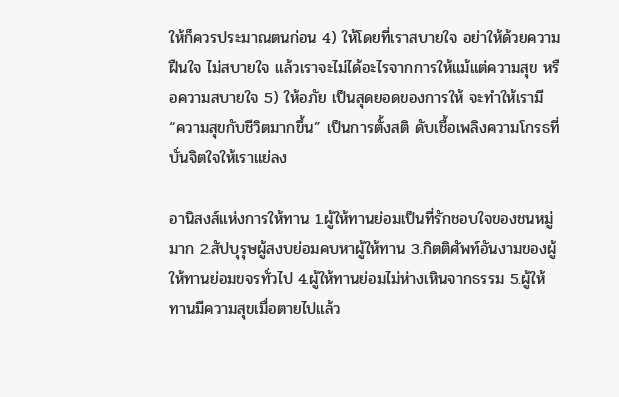ให้ก็ควรประมาณตนก่อน 4) ให้โดยที่เราสบายใจ อย่าให้ด้วยความฝืนใจ ไม่สบายใจ แล้วเราจะไม่ได้อะไรจากการให้แม้แต่ความสุข หรือความสบายใจ 5) ให้อภัย เป็นสุดยอดของการให้ จะทำให้เรามี “ความสุขกับชีวิตมากขึ้น” เป็นการตั้งสติ ดับเชื้อเพลิงความโกรธที่บั่นจิตใจให้เราแย่ลง

อานิสงส์แห่งการให้ทาน 1.ผู้ให้ทานย่อมเป็นที่รักชอบใจของชนหมู่มาก 2.สัปบุรุษผู้สงบย่อมคบหาผู้ให้ทาน 3.กิตติศัพท์อันงามของผู้ให้ทานย่อมขจรทั่วไป 4.ผู้ให้ทานย่อมไม่ห่างเหินจากธรรม 5.ผู้ให้ทานมีความสุขเมื่อตายไปแล้ว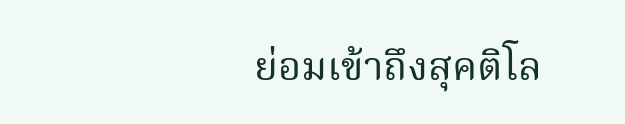ย่อมเข้าถึงสุคติโล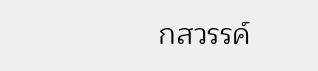กสวรรค์